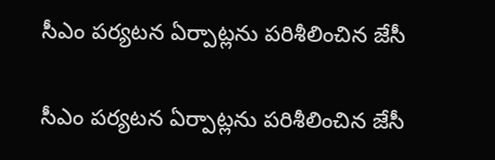సీఎం పర్యటన ఏర్పాట్లను పరిశీలించిన జేసీ

సీఎం పర్యటన ఏర్పాట్లను పరిశీలించిన జేసీ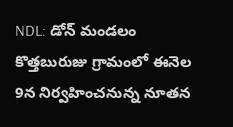NDL: డోన్ మండలం కొత్తబురుజు గ్రామంలో ఈనెల 9న నిర్వహించనున్న నూతన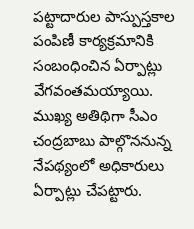పట్టాదారుల పాస్పుస్తకాల పంపిణీ కార్యక్రమానికి సంబంధించిన ఏర్పాట్లు వేగవంతమయ్యాయి. ముఖ్య అతిథిగా సీఎం చంద్రబాబు పాల్గొననున్న నేపథ్యంలో అధికారులు ఏర్పాట్లు చేపట్టారు.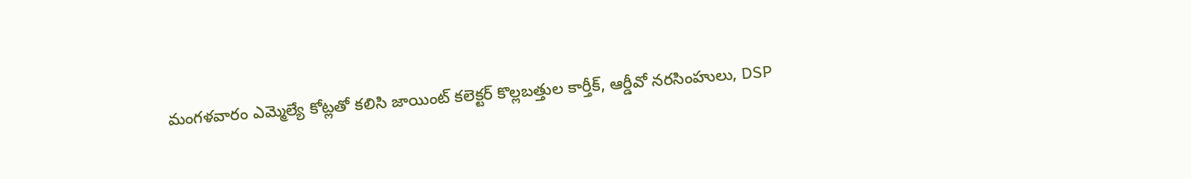మంగళవారం ఎమ్మెల్యే కోట్లతో కలిసి జాయింట్ కలెక్టర్ కొల్లబత్తుల కార్తీక్, ఆర్డీవో నరసింహులు, DSP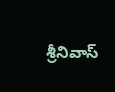శ్రీనివాస్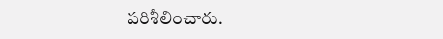పరిశీలించారు.